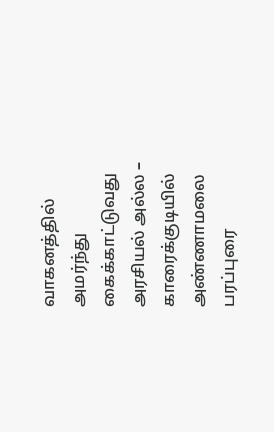வாகனத்தில் அமர்ந்து கைக்காட்டுவது அரசியல் அல்ல – காரைக்குடியில் அண்ணாமலை பரப்புரை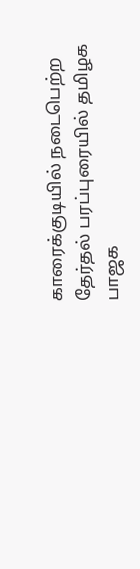காரைக்குடியில் நடைபெற்ற தேர்தல் பரப்புரையில் தமிழக பாஜக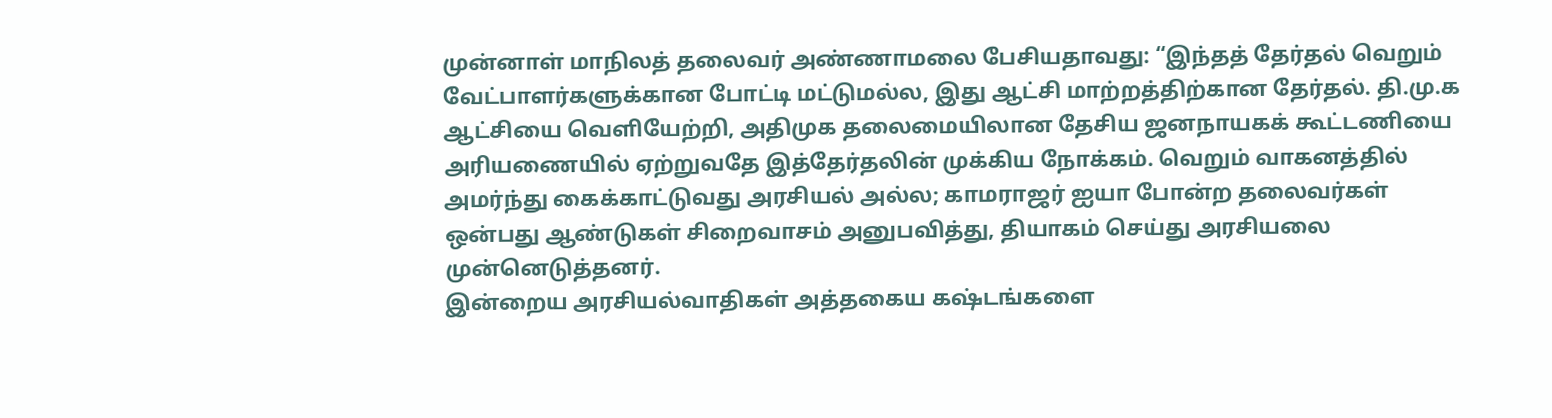முன்னாள் மாநிலத் தலைவர் அண்ணாமலை பேசியதாவது: “இந்தத் தேர்தல் வெறும் வேட்பாளர்களுக்கான போட்டி மட்டுமல்ல, இது ஆட்சி மாற்றத்திற்கான தேர்தல். தி.மு.க ஆட்சியை வெளியேற்றி, அதிமுக தலைமையிலான தேசிய ஜனநாயகக் கூட்டணியை அரியணையில் ஏற்றுவதே இத்தேர்தலின் முக்கிய நோக்கம். வெறும் வாகனத்தில் அமர்ந்து கைக்காட்டுவது அரசியல் அல்ல; காமராஜர் ஐயா போன்ற தலைவர்கள் ஒன்பது ஆண்டுகள் சிறைவாசம் அனுபவித்து, தியாகம் செய்து அரசியலை முன்னெடுத்தனர்.
இன்றைய அரசியல்வாதிகள் அத்தகைய கஷ்டங்களை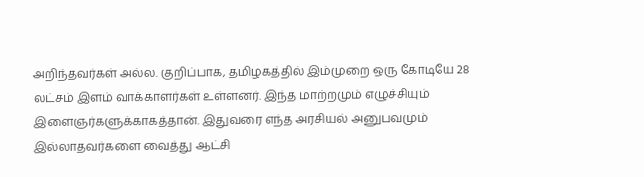அறிந்தவர்கள் அல்ல. குறிப்பாக, தமிழகத்தில் இம்முறை ஒரு கோடியே 28 லட்சம் இளம் வாக்காளர்கள் உள்ளனர். இந்த மாற்றமும் எழுச்சியும் இளைஞர்களுக்காகத்தான். இதுவரை எந்த அரசியல் அனுபவமும் இல்லாதவர்களை வைத்து ஆட்சி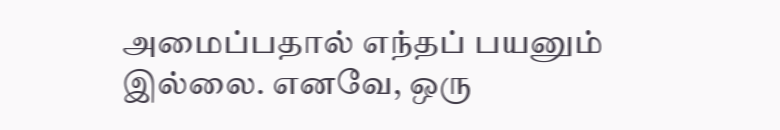அமைப்பதால் எந்தப் பயனும் இல்லை. எனவே, ஒரு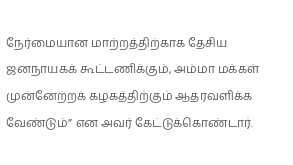நேர்மையான மாற்றத்திற்காக தேசிய ஜனநாயகக் கூட்டணிக்கும், அம்மா மக்கள் முன்னேற்றக் கழகத்திற்கும் ஆதரவளிக்க வேண்டும்” என அவர் கேட்டுக்கொண்டார்.